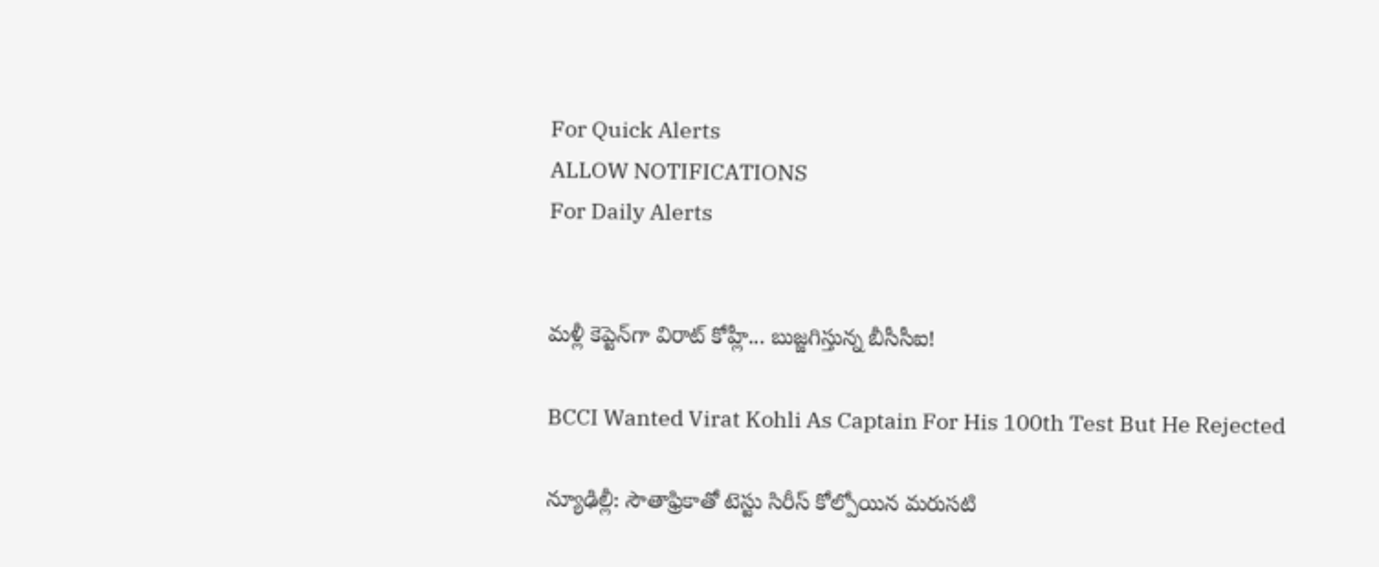For Quick Alerts
ALLOW NOTIFICATIONS
For Daily Alerts


మళ్లీ కెప్టెన్‌గా విరాట్ కోహ్లీ... బుజ్జగిస్తున్న బీసీసీఐ!

BCCI Wanted Virat Kohli As Captain For His 100th Test But He Rejected

న్యూఢిల్లీ: సౌతాఫ్రికాతో టెస్టు సిరీస్‌ కోల్పోయిన మరుసటి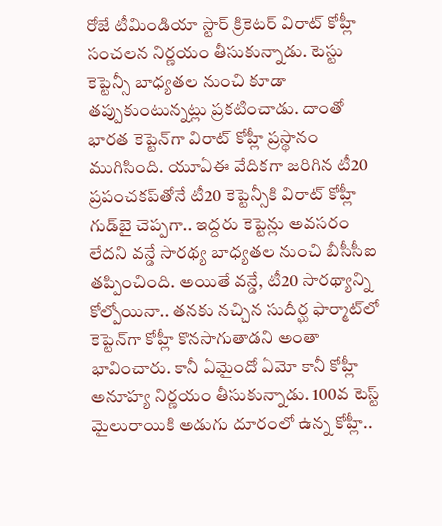రోజే టీమిండియా స్టార్‌ క్రికెటర్‌ విరాట్‌ కోహ్లీ సంచలన నిర్ణయం తీసుకున్నాడు. టెస్టు కెప్టెన్సీ బాధ్యతల నుంచి కూడా తప్పుకుంటున్నట్లు ప్రకటించాడు. దాంతో భారత కెప్టెన్‌గా విరాట్ కోహ్లీ ప్రస్థానం ముగిసింది. యూఏఈ వేదికగా జరిగిన టీ20 ప్రపంచకప్‌‌తోనే టీ20 కెప్టెన్సీ‌కి విరాట్ కోహ్లీ గుడ్‌బై చెప్పగా.. ఇద్దరు కెప్టెన్లు అవసరం లేదని వన్డే సారథ్య బాధ్యతల నుంచి బీసీసీఐ తప్పించింది. అయితే వన్డే, టీ20 సారథ్యాన్ని కోల్పోయినా.. తనకు నచ్చిన సుదీర్ఘ ఫార్మాట్‌లో కెప్టెన్‌గా కోహ్లీ కొనసాగుతాడని అంతా భావించారు. కానీ ఏమైందో ఏమో కానీ కోహ్లీ అనూహ్య నిర్ణయం తీసుకున్నాడు. 100వ టెస్ట్ మైలురాయికి అడుగు దూరంలో ఉన్న కోహ్లీ..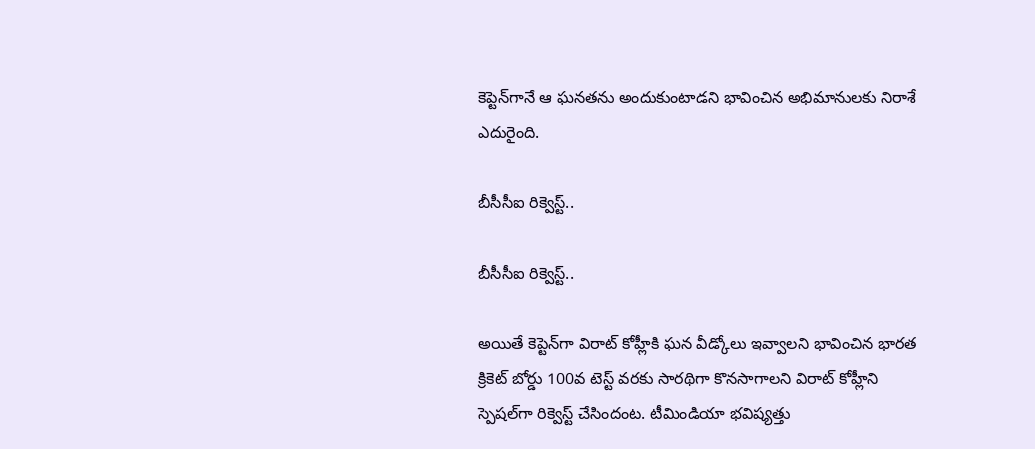కెప్టెన్‌గానే ఆ ఘనతను అందుకుంటాడని భావించిన అభిమానులకు నిరాశే ఎదురైంది.

బీసీసీఐ రిక్వెస్ట్..

బీసీసీఐ రిక్వెస్ట్..

అయితే కెప్టెన్‌గా విరాట్ కోహ్లీకి ఘన వీడ్కోలు ఇవ్వాలని భావించిన భారత క్రికెట్ బోర్డు 100వ టెస్ట్‌ వరకు సారథిగా కొనసాగాలని విరాట్ కోహ్లీని స్పెషల్‌గా రిక్వెస్ట్ చేసిందంట. టీమిండియా భవిష్యత్తు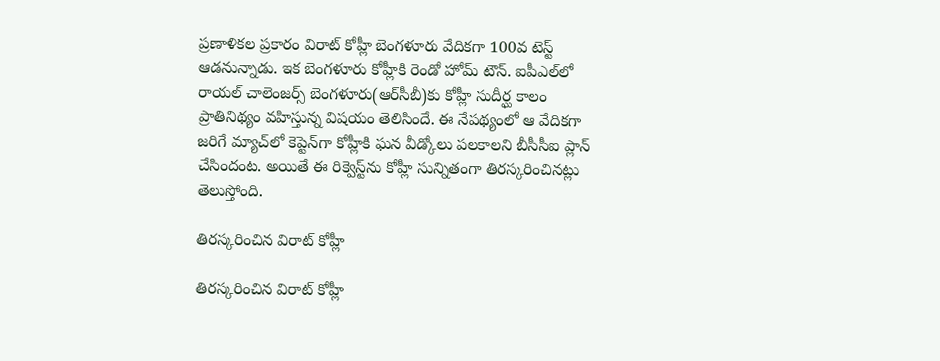ప్రణాళికల ప్రకారం విరాట్ కోహ్లీ బెంగళూరు వేదికగా 100వ టెస్ట్ ఆడనున్నాడు. ఇక బెంగళూరు కోహ్లీకి రెండో హోమ్ టౌన్. ఐపీఎల్‌లో రాయల్ చాలెంజర్స్ బెంగళూరు(ఆర్‌సీబీ)కు కోహ్లీ సుదీర్ఘ కాలం ప్రాతినిథ్యం వహిస్తున్న విషయం తెలిసిందే. ఈ నేపథ్యంలో ఆ వేదికగా జరిగే మ్యాచ్‌లో కెప్టెన్‌గా కోహ్లీకి ఘన వీడ్కోలు పలకాలని బీసీసీఐ ప్లాన్ చేసిందంట. అయితే ఈ రిక్వెస్ట్‌ను కోహ్లీ సున్నితంగా తిరస్కరించినట్లు తెలుస్తోంది.

తిరస్కరించిన విరాట్ కోహ్లీ

తిరస్కరించిన విరాట్ కోహ్లీ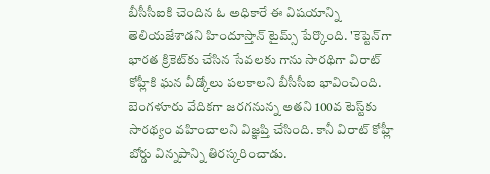బీసీసీఐకి చెందిన ఓ అధికారే ఈ విషయాన్ని తెలియజేశాడని హిందూస్తాన్ టైమ్స్‌ పేర్కొంది. 'కెప్టెన్‌గా భారత క్రికెట్‌కు చేసిన సేవలకు గాను సారథిగా విరాట్ కోహ్లీకి ఘన వీడ్కోలు పలకాలని బీసీసీఐ భావించింది. బెంగళూరు వేదికగా జరగనున్న అతని 100వ టెస్ట్‌కు సారథ్యం వహించాలని విజ్ఞప్తి చేసింది. కానీ విరాట్ కోహ్లీ బోర్డు విన్నపాన్ని తిరస్కరించాడు.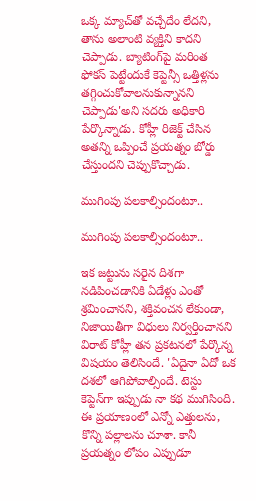ఒక్క మ్యాచ్‌తో వచ్చేదేం లేదని, తాను అలాంటి వ్యక్తిని కాదని చెప్పాడు. బ్యాటింగ్‌పై మరింత ఫోకస్ పెట్టేందుకే కెప్టెన్సీ ఒత్తిళ్లను తగ్గించుకోవాలనుకున్నానని చెప్పాడు'అని సదరు అధికారి పేర్కొన్నాడు. కోహ్లీ రిజెక్ట్ చేసిన అతన్ని ఒప్పించే ప్రయత్నం బోర్డు చేస్తుందని చెప్పుకొచ్చాడు.

ముగింపు పలకాల్సిందంటూ..

ముగింపు పలకాల్సిందంటూ..

ఇక జట్టును సరైన దిశగా నడిపించడానికి ఏడేళ్లు ఎంతో శ్రమించానని, శక్తివంచన లేకుండా, నిజాయితీగా విధులు నిర్వర్తించానని విరాట్ కోహ్లీ తన ప్రకటనలో పేర్కొన్న విషయం తెలిసిందే. 'ఏదైనా ఏదో ఒక దశలో ఆగిపోవాల్సిందే. టెస్టు కెప్టెన్‌గా ఇప్పుడు నా కథ ముగిసింది. ఈ ప్రయాణంలో ఎన్నో ఎత్తులను, కొన్ని పల్లాలను చూశా. కానీ ప్రయత్నం లోపం ఎప్పుడూ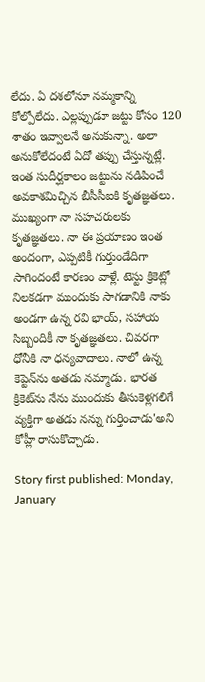లేదు. ఏ దశలోనూ నమ్మకాన్ని కోల్పోలేదు. ఎల్లప్పుడూ జట్టు కోసం 120 శాతం ఇవ్వాలనే అనుకున్నా. అలా అనుకోలేదంటే ఏదో తప్పు చేస్తున్నట్లే. ఇంత సుదీర్ఘకాలం జట్టును నడిపించే అవకాశమిచ్చిన బీసీసీఐకి కృతజ్ఞతలు. ముఖ్యంగా నా సహచరులకు కృతజ్ఞతలు. నా ఈ ప్రయాణం ఇంత అందంగా, ఎప్పటికీ గుర్తుండేదిగా సాగిందంటే కారణం వాళ్లే. టెస్టు క్రికెట్లో నిలకడగా ముందుకు సాగడానికి నాకు అండగా ఉన్న రవి భాయ్‌, సహాయ సిబ్బందికీ నా కృతజ్ఞతలు. చివరగా ధోనీకి నా ధన్యవాదాలు. నాలో ఉన్న కెప్టెన్‌ను అతడు నమ్మాడు. భారత క్రికెట్‌ను నేను ముందుకు తీసుకెళ్లగలిగే వ్యక్తిగా అతడు నన్ను గుర్తించాడు'అని కోహ్లీ రాసుకొచ్చాడు.

Story first published: Monday, January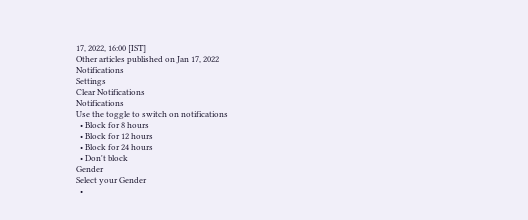17, 2022, 16:00 [IST]
Other articles published on Jan 17, 2022
Notifications
Settings
Clear Notifications
Notifications
Use the toggle to switch on notifications
  • Block for 8 hours
  • Block for 12 hours
  • Block for 24 hours
  • Don't block
Gender
Select your Gender
  •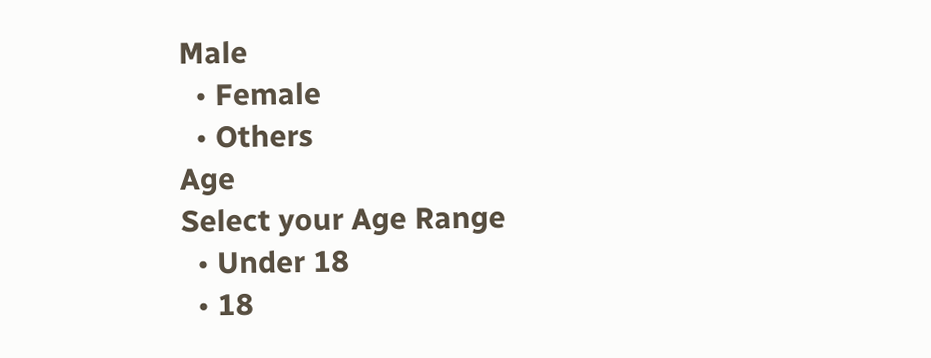Male
  • Female
  • Others
Age
Select your Age Range
  • Under 18
  • 18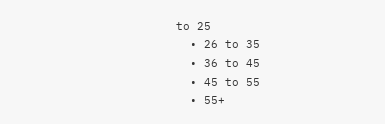to 25
  • 26 to 35
  • 36 to 45
  • 45 to 55
  • 55+